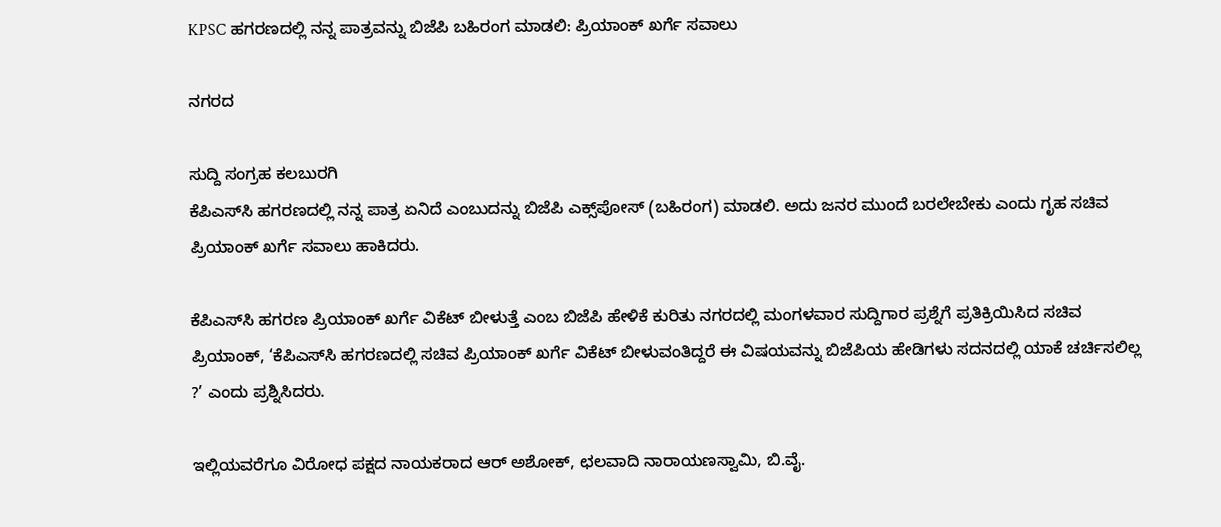KPSC ಹಗರಣದಲ್ಲಿ ನನ್ನ ಪಾತ್ರವನ್ನು ಬಿಜೆಪಿ ಬಹಿರಂಗ ಮಾಡಲಿ: ಪ್ರಿಯಾಂಕ್‌ ಖರ್ಗೆ ಸವಾಲು

ನಗರದ

ಸುದ್ದಿ ಸಂಗ್ರಹ ಕಲಬುರಗಿ
ಕೆಪಿಎಸ್‌ಸಿ ಹಗರಣದಲ್ಲಿ ನನ್ನ ಪಾತ್ರ ಏನಿದೆ ಎಂಬುದನ್ನು ಬಿಜೆಪಿ ಎಕ್ಸ್‌ಪೋಸ್‌ (ಬಹಿರಂಗ) ಮಾಡಲಿ. ಅದು ಜನರ ಮುಂದೆ ಬರಲೇಬೇಕು ಎಂದು ಗೃಹ ಸಚಿವ ಪ್ರಿಯಾಂಕ್ ಖರ್ಗೆ ಸವಾಲು ಹಾಕಿದರು.

ಕೆಪಿಎಸ್‌ಸಿ ಹಗರಣ ಪ್ರಿಯಾಂಕ್‌ ಖರ್ಗೆ ವಿಕೆಟ್‌ ಬೀಳುತ್ತೆ ಎಂಬ ಬಿಜೆಪಿ ಹೇಳಿಕೆ ಕುರಿತು ನಗರದಲ್ಲಿ ಮಂಗಳವಾರ ಸುದ್ದಿಗಾರ ಪ್ರಶ್ನೆಗೆ ಪ್ರತಿಕ್ರಿಯಿಸಿದ ಸಚಿವ ಪ್ರಿಯಾಂಕ್‌, ‘ಕೆಪಿಎಸ್‌ಸಿ ಹಗರಣದಲ್ಲಿ ಸಚಿವ ಪ್ರಿಯಾಂಕ್ ಖರ್ಗೆ ವಿಕೆಟ್ ಬೀಳುವಂತಿದ್ದರೆ ಈ ವಿಷಯವನ್ನು ಬಿಜೆಪಿಯ ಹೇಡಿಗಳು ಸದನದಲ್ಲಿ ಯಾಕೆ ಚರ್ಚಿಸಲಿಲ್ಲ ?’ ಎಂದು ಪ್ರಶ್ನಿಸಿದರು.

ಇಲ್ಲಿಯವರೆಗೂ ವಿರೋಧ ಪಕ್ಷದ ನಾಯಕರಾದ ಆರ್ ಅಶೋಕ್, ಛಲವಾದಿ ನಾರಾಯಣಸ್ವಾಮಿ, ಬಿ.ವೈ.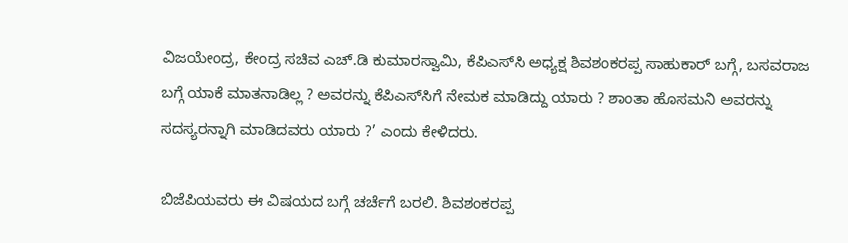ವಿಜಯೇಂದ್ರ, ಕೇಂದ್ರ ಸಚಿವ ಎಚ್‌.ಡಿ ಕುಮಾರಸ್ವಾಮಿ, ಕೆಪಿಎಸ್‌ಸಿ ಅಧ್ಯಕ್ಷ ಶಿವಶಂಕರಪ್ಪ ಸಾಹುಕಾರ್‌ ಬಗ್ಗೆ, ಬಸವರಾಜ ಬಗ್ಗೆ ಯಾಕೆ ಮಾತನಾಡಿಲ್ಲ ? ಅವರನ್ನು ಕೆಪಿಎಸ್‌ಸಿಗೆ ನೇಮಕ ಮಾಡಿದ್ದು ಯಾರು ? ಶಾಂತಾ ಹೊಸಮನಿ ಅವರನ್ನು ಸದಸ್ಯರನ್ನಾಗಿ ಮಾಡಿದವರು ಯಾರು ?’ ಎಂದು ಕೇಳಿದರು.

ಬಿಜೆಪಿಯವರು ಈ ವಿಷಯದ ಬಗ್ಗೆ ಚರ್ಚೆಗೆ ಬರಲಿ. ಶಿವಶಂಕರಪ್ಪ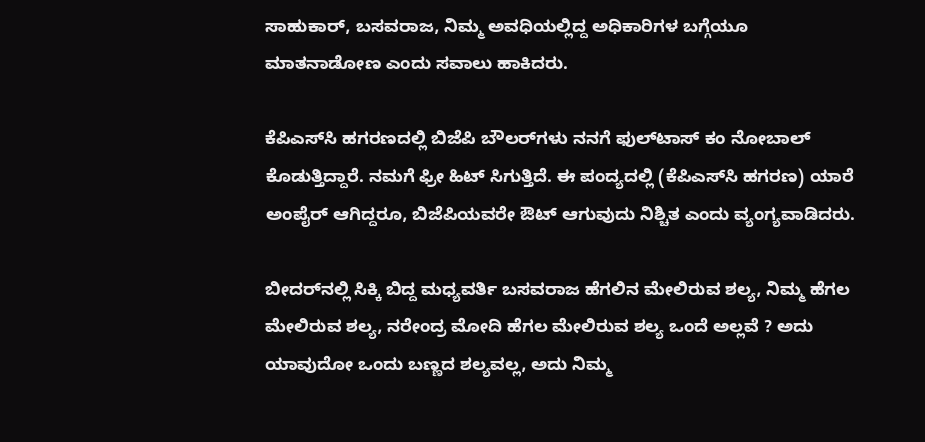ಸಾಹುಕಾರ್, ಬಸವರಾಜ, ನಿಮ್ಮ ಅವಧಿಯಲ್ಲಿದ್ದ ಅಧಿಕಾರಿಗಳ ಬಗ್ಗೆಯೂ ಮಾತನಾಡೋಣ ಎಂದು ಸವಾಲು ಹಾಕಿದರು.

ಕೆಪಿಎಸ್‌ಸಿ ಹಗರಣದಲ್ಲಿ ಬಿಜೆಪಿ ಬೌಲರ್‌ಗಳು ನನಗೆ ಫುಲ್‌ಟಾಸ್‌ ಕಂ ನೋಬಾಲ್‌ ಕೊಡುತ್ತಿದ್ದಾರೆ. ನಮಗೆ ಫ್ರೀ ಹಿಟ್‌ ಸಿಗುತ್ತಿದೆ. ಈ ಪಂದ್ಯದಲ್ಲಿ (ಕೆಪಿಎಸ್‌ಸಿ ಹಗರಣ) ಯಾರೆ ಅಂಪೈರ್‌ ಆಗಿದ್ದರೂ, ಬಿಜೆಪಿಯವರೇ ಔಟ್‌ ಆಗುವುದು ನಿಶ್ಚಿತ ಎಂದು ವ್ಯಂಗ್ಯವಾಡಿದರು.

ಬೀದರ್‌ನಲ್ಲಿ ಸಿಕ್ಕಿ ಬಿದ್ದ ಮಧ್ಯವರ್ತಿ ಬಸವರಾಜ ಹೆಗಲಿನ ಮೇಲಿರುವ ಶಲ್ಯ, ನಿಮ್ಮ ಹೆಗಲ ಮೇಲಿರುವ ಶಲ್ಯ, ನರೇಂದ್ರ ಮೋದಿ ಹೆಗಲ ಮೇಲಿರುವ ಶಲ್ಯ ಒಂದೆ ಅಲ್ಲವೆ ? ಅದು ಯಾವುದೋ ಒಂದು ಬಣ್ಣದ ಶಲ್ಯವಲ್ಲ, ಅದು ನಿಮ್ಮ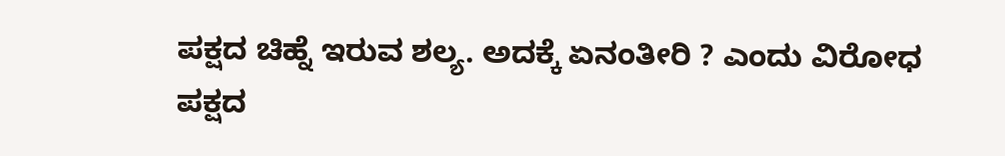ಪಕ್ಷದ ಚಿಹ್ನೆ ಇರುವ ಶಲ್ಯ. ಅದಕ್ಕೆ ಏನಂತೀರಿ ? ಎಂದು ವಿರೋಧ ಪಕ್ಷದ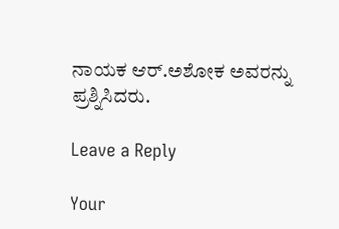ನಾಯಕ ಆರ್‌.ಅಶೋಕ ಅವರನ್ನು ಪ್ರಶ್ನಿಸಿದರು.

Leave a Reply

Your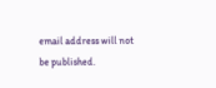email address will not be published.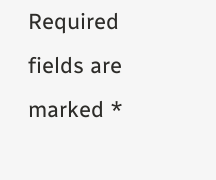Required fields are marked *